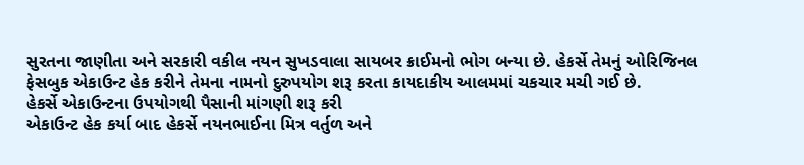સુરતના જાણીતા અને સરકારી વકીલ નયન સુખડવાલા સાયબર ક્રાઈમનો ભોગ બન્યા છે. હેકર્સે તેમનું ઓરિજિનલ ફેસબુક એકાઉન્ટ હેક કરીને તેમના નામનો દુરુપયોગ શરૂ કરતા કાયદાકીય આલમમાં ચકચાર મચી ગઈ છે.
હેકર્સે એકાઉન્ટના ઉપયોગથી પૈસાની માંગણી શરૂ કરી
એકાઉન્ટ હેક કર્યા બાદ હેકર્સે નયનભાઈના મિત્ર વર્તુળ અને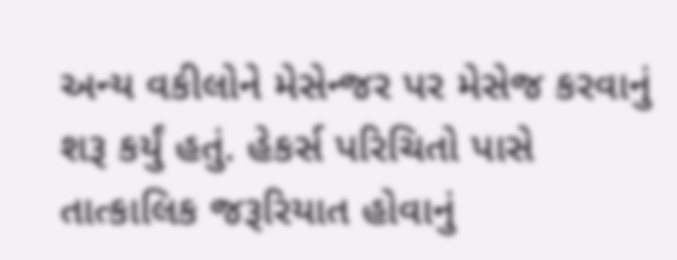અન્ય વકીલોને મેસેન્જર પર મેસેજ કરવાનું શરૂ કર્યું હતું. હેકર્સ પરિચિતો પાસે તાત્કાલિક જરૂરિયાત હોવાનું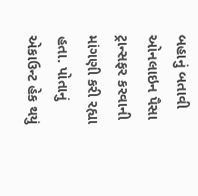બહાનું બતાવી ઓનલાઇન પૈસા ટ્રાન્સફર કરવાની માંગણી કરી રહ્યા હતા. પોતાનું એકાઉન્ટ હેક થયું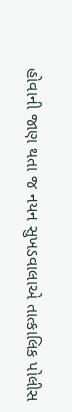હોવાની જાણ થતા જ નયન સુખડવાલાએ તાત્કાલિક પોલીસ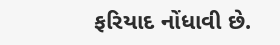ફરિયાદ નોંધાવી છે.